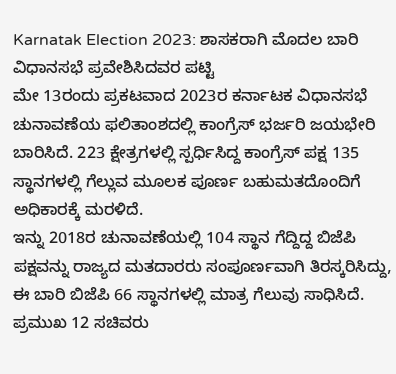Karnatak Election 2023: ಶಾಸಕರಾಗಿ ಮೊದಲ ಬಾರಿ ವಿಧಾನಸಭೆ ಪ್ರವೇಶಿಸಿದವರ ಪಟ್ಟಿ
ಮೇ 13ರಂದು ಪ್ರಕಟವಾದ 2023ರ ಕರ್ನಾಟಕ ವಿಧಾನಸಭೆ ಚುನಾವಣೆಯ ಫಲಿತಾಂಶದಲ್ಲಿ ಕಾಂಗ್ರೆಸ್ ಭರ್ಜರಿ ಜಯಭೇರಿ ಬಾರಿಸಿದೆ. 223 ಕ್ಷೇತ್ರಗಳಲ್ಲಿ ಸ್ಪರ್ಧಿಸಿದ್ದ ಕಾಂಗ್ರೆಸ್ ಪಕ್ಷ 135 ಸ್ಥಾನಗಳಲ್ಲಿ ಗೆಲ್ಲುವ ಮೂಲಕ ಪೂರ್ಣ ಬಹುಮತದೊಂದಿಗೆ ಅಧಿಕಾರಕ್ಕೆ ಮರಳಿದೆ.
ಇನ್ನು 2018ರ ಚುನಾವಣೆಯಲ್ಲಿ 104 ಸ್ಥಾನ ಗೆದ್ದಿದ್ದ ಬಿಜೆಪಿ ಪಕ್ಷವನ್ನು ರಾಜ್ಯದ ಮತದಾರರು ಸಂಪೂರ್ಣವಾಗಿ ತಿರಸ್ಕರಿಸಿದ್ದು, ಈ ಬಾರಿ ಬಿಜೆಪಿ 66 ಸ್ಥಾನಗಳಲ್ಲಿ ಮಾತ್ರ ಗೆಲುವು ಸಾಧಿಸಿದೆ. ಪ್ರಮುಖ 12 ಸಚಿವರು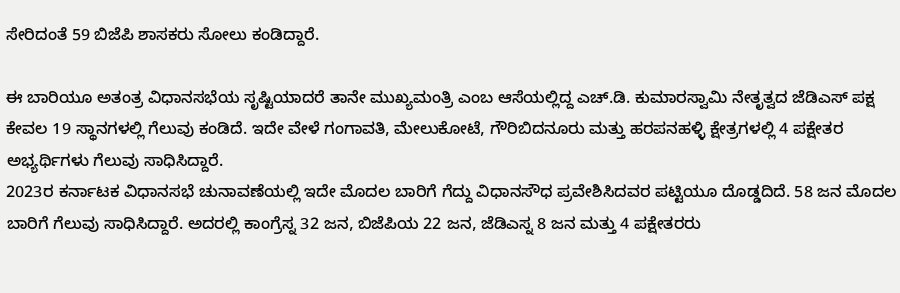ಸೇರಿದಂತೆ 59 ಬಿಜೆಪಿ ಶಾಸಕರು ಸೋಲು ಕಂಡಿದ್ದಾರೆ.

ಈ ಬಾರಿಯೂ ಅತಂತ್ರ ವಿಧಾನಸಭೆಯ ಸೃಷ್ಟಿಯಾದರೆ ತಾನೇ ಮುಖ್ಯಮಂತ್ರಿ ಎಂಬ ಆಸೆಯಲ್ಲಿದ್ದ ಎಚ್.ಡಿ. ಕುಮಾರಸ್ವಾಮಿ ನೇತೃತ್ವದ ಜೆಡಿಎಸ್ ಪಕ್ಷ ಕೇವಲ 19 ಸ್ಥಾನಗಳಲ್ಲಿ ಗೆಲುವು ಕಂಡಿದೆ. ಇದೇ ವೇಳೆ ಗಂಗಾವತಿ, ಮೇಲುಕೋಟೆ, ಗೌರಿಬಿದನೂರು ಮತ್ತು ಹರಪನಹಳ್ಳಿ ಕ್ಷೇತ್ರಗಳಲ್ಲಿ 4 ಪಕ್ಷೇತರ ಅಭ್ಯರ್ಥಿಗಳು ಗೆಲುವು ಸಾಧಿಸಿದ್ದಾರೆ.
2023ರ ಕರ್ನಾಟಕ ವಿಧಾನಸಭೆ ಚುನಾವಣೆಯಲ್ಲಿ ಇದೇ ಮೊದಲ ಬಾರಿಗೆ ಗೆದ್ದು ವಿಧಾನಸೌಧ ಪ್ರವೇಶಿಸಿದವರ ಪಟ್ಟಿಯೂ ದೊಡ್ಡದಿದೆ. 58 ಜನ ಮೊದಲ ಬಾರಿಗೆ ಗೆಲುವು ಸಾಧಿಸಿದ್ದಾರೆ. ಅದರಲ್ಲಿ ಕಾಂಗ್ರೆಸ್ನ 32 ಜನ, ಬಿಜೆಪಿಯ 22 ಜನ, ಜೆಡಿಎಸ್ನ 8 ಜನ ಮತ್ತು 4 ಪಕ್ಷೇತರರು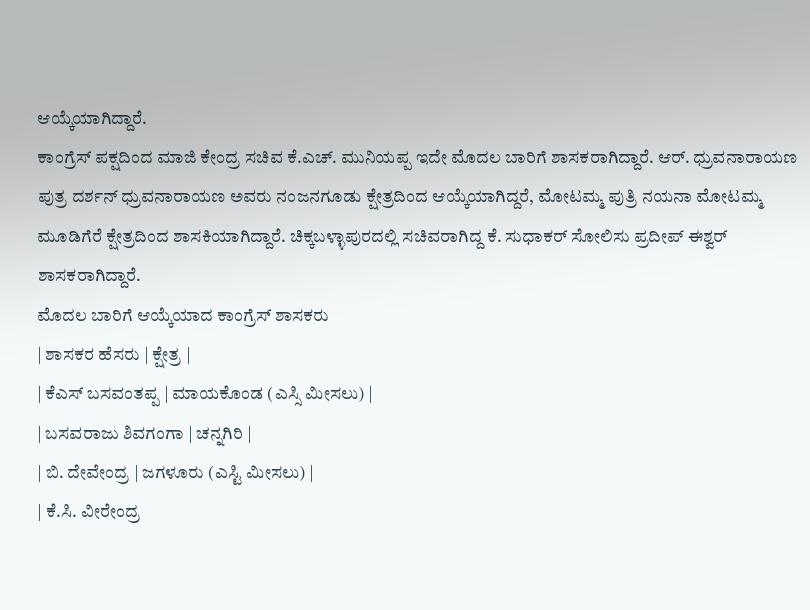ಆಯ್ಕೆಯಾಗಿದ್ದಾರೆ.
ಕಾಂಗ್ರೆಸ್ ಪಕ್ಷದಿಂದ ಮಾಜಿ ಕೇಂದ್ರ ಸಚಿವ ಕೆ.ಎಚ್. ಮುನಿಯಪ್ಪ ಇದೇ ಮೊದಲ ಬಾರಿಗೆ ಶಾಸಕರಾಗಿದ್ದಾರೆ. ಆರ್. ಧ್ರುವನಾರಾಯಣ ಪುತ್ರ ದರ್ಶನ್ ಧ್ರುವನಾರಾಯಣ ಅವರು ನಂಜನಗೂಡು ಕ್ಷೇತ್ರದಿಂದ ಆಯ್ಕೆಯಾಗಿದ್ದರೆ, ಮೋಟಮ್ಮ ಪುತ್ರಿ ನಯನಾ ಮೋಟಮ್ಮ ಮೂಡಿಗೆರೆ ಕ್ಷೇತ್ರದಿಂದ ಶಾಸಕಿಯಾಗಿದ್ದಾರೆ. ಚಿಕ್ಕಬಳ್ಳಾಪುರದಲ್ಲಿ ಸಚಿವರಾಗಿದ್ದ ಕೆ. ಸುಧಾಕರ್ ಸೋಲಿಸು ಪ್ರದೀಪ್ ಈಶ್ವರ್ ಶಾಸಕರಾಗಿದ್ದಾರೆ.
ಮೊದಲ ಬಾರಿಗೆ ಆಯ್ಕೆಯಾದ ಕಾಂಗ್ರೆಸ್ ಶಾಸಕರು
| ಶಾಸಕರ ಹೆಸರು | ಕ್ಷೇತ್ರ |
| ಕೆಎಸ್ ಬಸವಂತಪ್ಪ | ಮಾಯಕೊಂಡ (ಎಸ್ಸಿ ಮೀಸಲು) |
| ಬಸವರಾಜು ಶಿವಗಂಗಾ | ಚನ್ನಗಿರಿ |
| ಬಿ. ದೇವೇಂದ್ರ | ಜಗಳೂರು (ಎಸ್ಟಿ ಮೀಸಲು) |
| ಕೆ.ಸಿ. ವೀರೇಂದ್ರ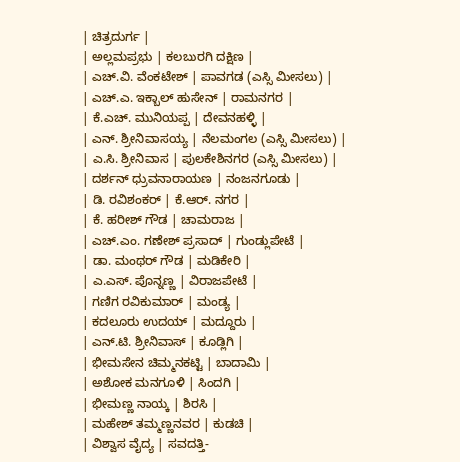| ಚಿತ್ರದುರ್ಗ |
| ಅಲ್ಲಮಪ್ರಭು | ಕಲಬುರಗಿ ದಕ್ಷಿಣ |
| ಎಚ್.ವಿ. ವೆಂಕಟೇಶ್ | ಪಾವಗಡ (ಎಸ್ಸಿ ಮೀಸಲು) |
| ಎಚ್.ಎ. ಇಕ್ಬಾಲ್ ಹುಸೇನ್ | ರಾಮನಗರ |
| ಕೆ.ಎಚ್. ಮುನಿಯಪ್ಪ | ದೇವನಹಳ್ಳಿ |
| ಎನ್. ಶ್ರೀನಿವಾಸಯ್ಯ | ನೆಲಮಂಗಲ (ಎಸ್ಸಿ ಮೀಸಲು) |
| ಎ.ಸಿ. ಶ್ರೀನಿವಾಸ | ಪುಲಕೇಶಿನಗರ (ಎಸ್ಸಿ ಮೀಸಲು) |
| ದರ್ಶನ್ ಧ್ರುವನಾರಾಯಣ | ನಂಜನಗೂಡು |
| ಡಿ. ರವಿಶಂಕರ್ | ಕೆ.ಆರ್. ನಗರ |
| ಕೆ. ಹರೀಶ್ ಗೌಡ | ಚಾಮರಾಜ |
| ಎಚ್.ಎಂ. ಗಣೇಶ್ ಪ್ರಸಾದ್ | ಗುಂಡ್ಲುಪೇಟೆ |
| ಡಾ. ಮಂಥರ್ ಗೌಡ | ಮಡಿಕೇರಿ |
| ಎ.ಎಸ್. ಪೊನ್ನಣ್ಣ | ವಿರಾಜಪೇಟೆ |
| ಗಣಿಗ ರವಿಕುಮಾರ್ | ಮಂಡ್ಯ |
| ಕದಲೂರು ಉದಯ್ | ಮದ್ದೂರು |
| ಎನ್.ಟಿ. ಶ್ರೀನಿವಾಸ್ | ಕೂಡ್ಲಿಗಿ |
| ಭೀಮಸೇನ ಚಿಮ್ಮನಕಟ್ಟಿ | ಬಾದಾಮಿ |
| ಅಶೋಕ ಮನಗೂಳಿ | ಸಿಂದಗಿ |
| ಭೀಮಣ್ಣ ನಾಯ್ಕ | ಶಿರಸಿ |
| ಮಹೇಶ್ ತಮ್ಮಣ್ಣನವರ | ಕುಡಚಿ |
| ವಿಶ್ವಾಸ ವೈದ್ಯ | ಸವದತ್ತಿ-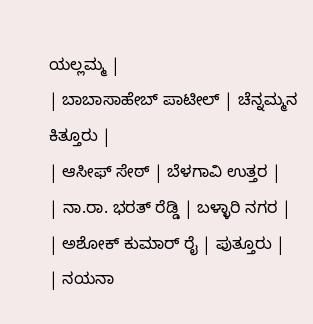ಯಲ್ಲಮ್ಮ |
| ಬಾಬಾಸಾಹೇಬ್ ಪಾಟೀಲ್ | ಚೆನ್ನಮ್ಮನ ಕಿತ್ತೂರು |
| ಆಸೀಫ್ ಸೇಠ್ | ಬೆಳಗಾವಿ ಉತ್ತರ |
| ನಾ.ರಾ. ಭರತ್ ರೆಡ್ಡಿ | ಬಳ್ಳಾರಿ ನಗರ |
| ಅಶೋಕ್ ಕುಮಾರ್ ರೈ | ಪುತ್ತೂರು |
| ನಯನಾ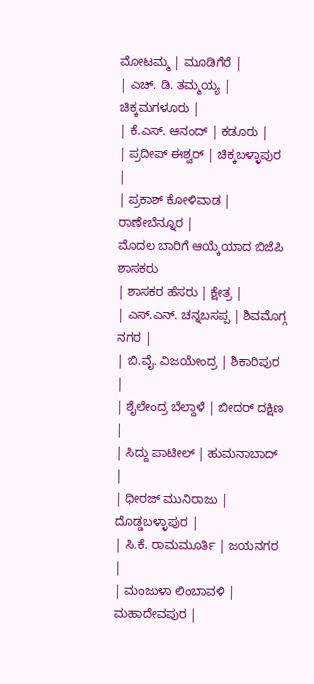ಮೋಟಮ್ಮ | ಮೂಡಿಗೆರೆ |
| ಎಚ್. ಡಿ. ತಮ್ಮಯ್ಯ | ಚಿಕ್ಕಮಗಳೂರು |
| ಕೆ.ಎಸ್. ಆನಂದ್ | ಕಡೂರು |
| ಪ್ರದೀಪ್ ಈಶ್ವರ್ | ಚಿಕ್ಕಬಳ್ಳಾಪುರ |
| ಪ್ರಕಾಶ್ ಕೋಳಿವಾಡ | ರಾಣೇಬೆನ್ನೂರ |
ಮೊದಲ ಬಾರಿಗೆ ಆಯ್ಕೆಯಾದ ಬಿಜೆಪಿ ಶಾಸಕರು
| ಶಾಸಕರ ಹೆಸರು | ಕ್ಷೇತ್ರ |
| ಎಸ್.ಎನ್. ಚನ್ನಬಸಪ್ಪ | ಶಿವಮೊಗ್ಗ ನಗರ |
| ಬಿ.ವೈ. ವಿಜಯೇಂದ್ರ | ಶಿಕಾರಿಪುರ |
| ಶೈಲೇಂದ್ರ ಬೆಲ್ದಾಳೆ | ಬೀದರ್ ದಕ್ಷಿಣ |
| ಸಿದ್ದು ಪಾಟೀಲ್ | ಹುಮನಾಬಾದ್ |
| ಧೀರಜ್ ಮುನಿರಾಜು | ದೊಡ್ಡಬಳ್ಳಾಪುರ |
| ಸಿ.ಕೆ. ರಾಮಮೂರ್ತಿ | ಜಯನಗರ |
| ಮಂಜುಳಾ ಲಿಂಬಾವಳಿ | ಮಹಾದೇವಪುರ |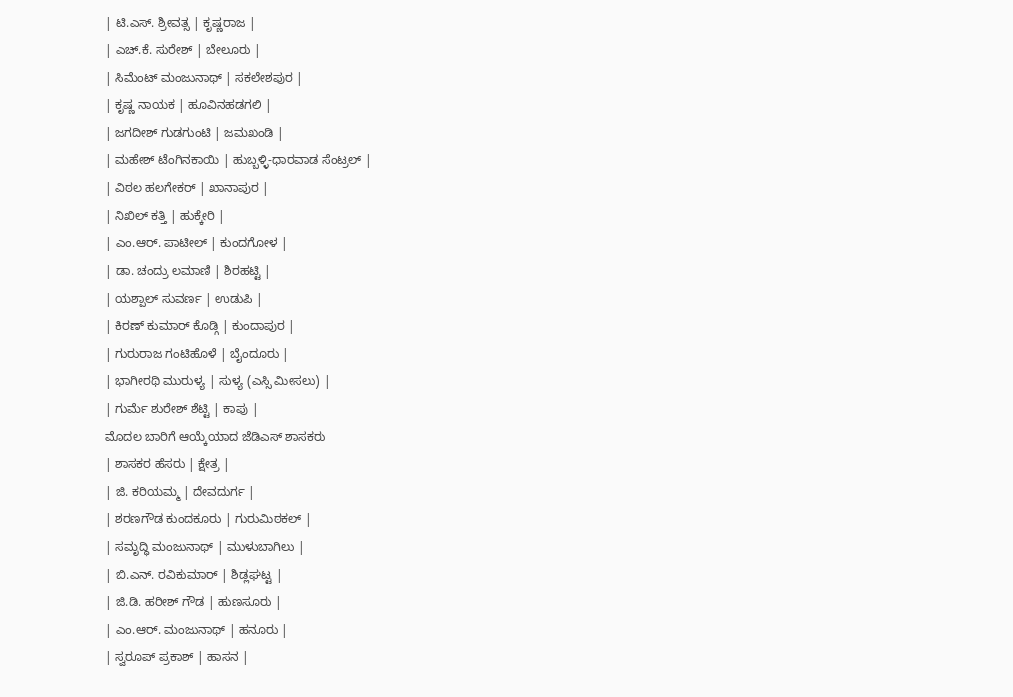| ಟಿ.ಎಸ್. ಶ್ರೀವತ್ಸ | ಕೃಷ್ಣರಾಜ |
| ಎಚ್.ಕೆ. ಸುರೇಶ್ | ಬೇಲೂರು |
| ಸಿಮೆಂಟ್ ಮಂಜುನಾಥ್ | ಸಕಲೇಶಪುರ |
| ಕೃಷ್ಣ ನಾಯಕ | ಹೂವಿನಹಡಗಲಿ |
| ಜಗದೀಶ್ ಗುಡಗುಂಟಿ | ಜಮಖಂಡಿ |
| ಮಹೇಶ್ ಟೆಂಗಿನಕಾಯಿ | ಹುಬ್ಬಳ್ಳಿ-ಧಾರವಾಡ ಸೆಂಟ್ರಲ್ |
| ವಿಠಲ ಹಲಗೇಕರ್ | ಖಾನಾಪುರ |
| ನಿಖಿಲ್ ಕತ್ತಿ | ಹುಕ್ಕೇರಿ |
| ಎಂ.ಆರ್. ಪಾಟೀಲ್ | ಕುಂದಗೋಳ |
| ಡಾ. ಚಂದ್ರು ಲಮಾಣಿ | ಶಿರಹಟ್ಟಿ |
| ಯಶ್ಪಾಲ್ ಸುವರ್ಣ | ಉಡುಪಿ |
| ಕಿರಣ್ ಕುಮಾರ್ ಕೊಡ್ಗಿ | ಕುಂದಾಪುರ |
| ಗುರುರಾಜ ಗಂಟಿಹೊಳೆ | ಬೈಂದೂರು |
| ಭಾಗೀರಥಿ ಮುರುಳ್ಯ | ಸುಳ್ಯ (ಎಸ್ಸಿ ಮೀಸಲು) |
| ಗುರ್ಮೆ ಶುರೇಶ್ ಶೆಟ್ಟಿ | ಕಾಪು |
ಮೊದಲ ಬಾರಿಗೆ ಆಯ್ಕೆಯಾದ ಜೆಡಿಎಸ್ ಶಾಸಕರು
| ಶಾಸಕರ ಹೆಸರು | ಕ್ಷೇತ್ರ |
| ಜಿ. ಕರಿಯಮ್ಮ | ದೇವದುರ್ಗ |
| ಶರಣಗೌಡ ಕುಂದಕೂರು | ಗುರುಮಿಠಕಲ್ |
| ಸಮೃದ್ಧಿ ಮಂಜುನಾಥ್ | ಮುಳುಬಾಗಿಲು |
| ಬಿ.ಎನ್. ರವಿಕುಮಾರ್ | ಶಿಡ್ಲಘಟ್ಟ |
| ಜಿ.ಡಿ. ಹರೀಶ್ ಗೌಡ | ಹುಣಸೂರು |
| ಎಂ.ಆರ್. ಮಂಜುನಾಥ್ | ಹನೂರು |
| ಸ್ವರೂಪ್ ಪ್ರಕಾಶ್ | ಹಾಸನ |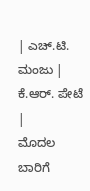| ಎಚ್.ಟಿ. ಮಂಜು | ಕೆ.ಆರ್. ಪೇಟೆ |
ಮೊದಲ ಬಾರಿಗೆ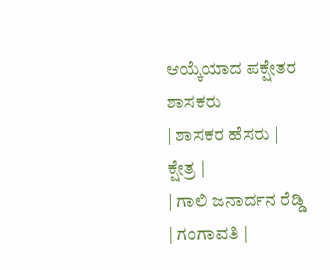ಆಯ್ಕೆಯಾದ ಪಕ್ಷೇತರ ಶಾಸಕರು
| ಶಾಸಕರ ಹೆಸರು | ಕ್ಷೇತ್ರ |
| ಗಾಲಿ ಜನಾರ್ದನ ರೆಡ್ಡಿ | ಗಂಗಾವತಿ |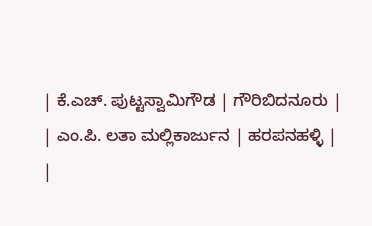| ಕೆ.ಎಚ್. ಪುಟ್ಟಸ್ವಾಮಿಗೌಡ | ಗೌರಿಬಿದನೂರು |
| ಎಂ.ಪಿ. ಲತಾ ಮಲ್ಲಿಕಾರ್ಜುನ | ಹರಪನಹಳ್ಳಿ |
|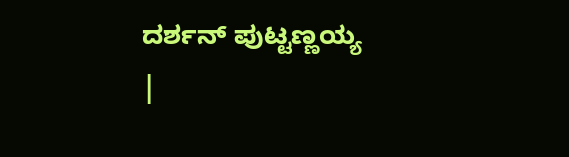ದರ್ಶನ್ ಪುಟ್ಟಣ್ಣಯ್ಯ |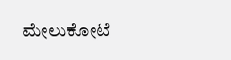ಮೇಲುಕೋಟೆ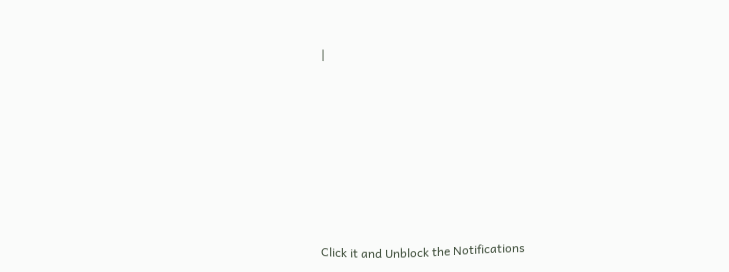|












Click it and Unblock the Notifications